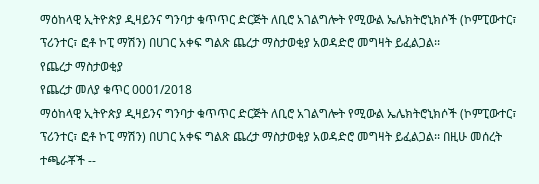ማዕከላዊ ኢትዮጵያ ዲዛይንና ግንባታ ቁጥጥር ድርጅት ለቢሮ አገልግሎት የሚውል ኤሌክትሮኒክሶች (ኮምፒውተር፣ ፕሪንተር፣ ፎቶ ኮፒ ማሽን) በሀገር አቀፍ ግልጽ ጨረታ ማስታወቂያ አወዳድሮ መግዛት ይፈልጋል፡፡
የጨረታ ማስታወቂያ
የጨረታ መለያ ቁጥር 0001/2018
ማዕከላዊ ኢትዮጵያ ዲዛይንና ግንባታ ቁጥጥር ድርጅት ለቢሮ አገልግሎት የሚውል ኤሌክትሮኒክሶች (ኮምፒውተር፣ ፕሪንተር፣ ፎቶ ኮፒ ማሽን) በሀገር አቀፍ ግልጽ ጨረታ ማስታወቂያ አወዳድሮ መግዛት ይፈልጋል፡፡ በዚሁ መሰረት ተጫራቾች --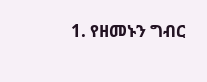1. የዘመኑን ግብር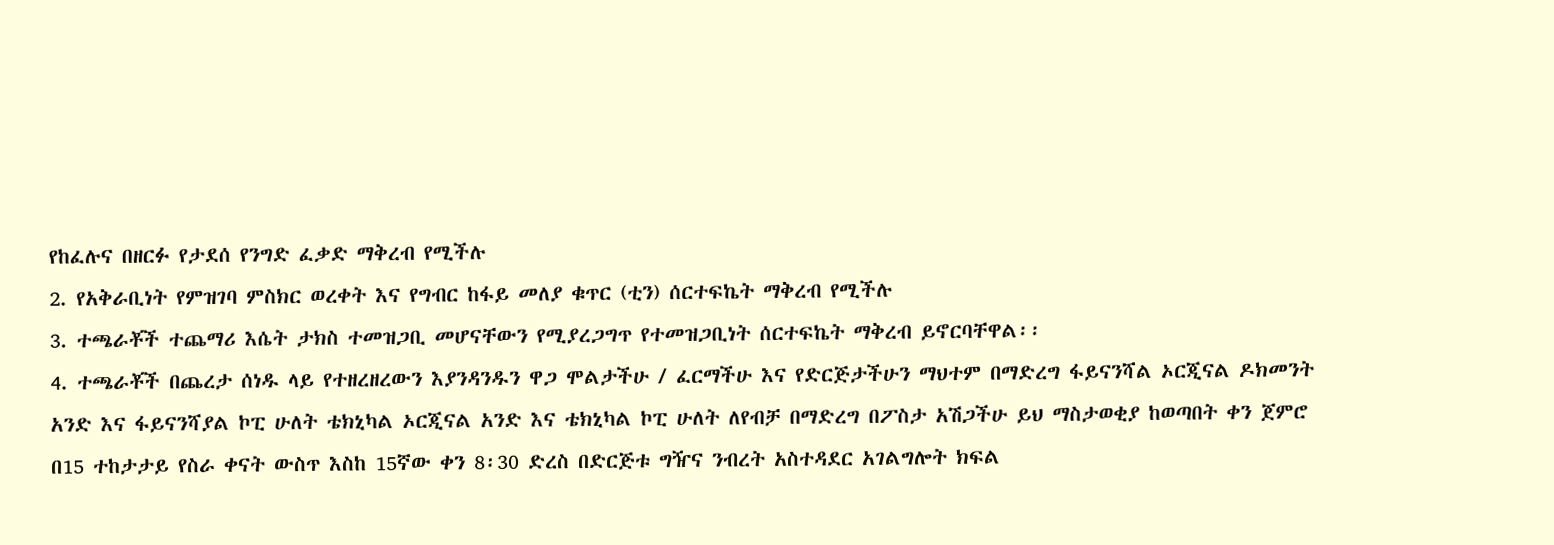የከፈሉና በዘርፉ የታደሰ የንግድ ፈቃድ ማቅረብ የሚችሉ
2. የአቅራቢነት የምዝገባ ምስክር ወረቀት እና የግብር ከፋይ መለያ ቁጥር (ቲን) ሰርተፍኬት ማቅረብ የሚችሉ
3. ተጫራቾች ተጨማሪ እሴት ታክስ ተመዝጋቢ መሆናቸውን የሚያረጋግጥ የተመዝጋቢነት ሰርተፍኬት ማቅረብ ይኖርባቸዋል፡፡
4. ተጫራቾች በጨረታ ሰነዱ ላይ የተዘረዘረውን እያንዳንዱን ዋጋ ሞልታችሁ / ፈርማችሁ እና የድርጅታችሁን ማህተም በማድረግ ፋይናንሻል ኦርጂናል ዶክመንት አንድ እና ፋይናንሻያል ኮፒ ሁለት ቴክኒካል ኦርጂናል አንድ እና ቴክኒካል ኮፒ ሁለት ለየብቻ በማድረግ በፖስታ አሽጋችሁ ይህ ማስታወቂያ ከወጣበት ቀን ጀምሮ በ15 ተከታታይ የስራ ቀናት ውስጥ እስከ 15ኛው ቀን 8፡30 ድረስ በድርጅቱ ግዥና ንብረት አስተዳደር አገልግሎት ክፍል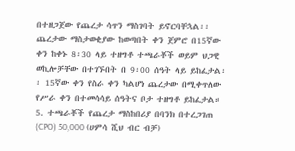በተዘጋጀው የጨረታ ሳጥን ማስገባት ይኖርባቸኋል፡፡ ጨረታው ማስታወቂያው ከወጣበት ቀን ጀምሮ በ15ኛው ቀን ከቀኑ 8፡30 ላይ ተዘግቶ ተጫራቾች ወይም ህጋዊ ወኪሎቻቸው በተገኙበት በ 9፡00 ሰዓት ላይ ይከፈታል፡፡ 15ኛው ቀን የስራ ቀን ካልሆነ ጨረታው በሚቀጥለው የሥራ ቀን በተመሳሳይ ሰዓትና ቦታ ተዘግቶ ይከፈታል።
5. ተጫራቾች የጨረታ ማስከበሪያ በባንክ በተረጋገጠ (CPO) 50,000 (ሀምሳ ሺህ ብር ብቻ)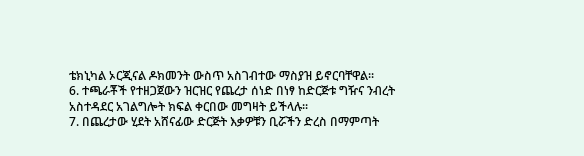ቴክኒካል ኦርጂናል ዶክመንት ውስጥ አስገብተው ማስያዝ ይኖርባቸዋል፡፡
6. ተጫራቾች የተዘጋጀውን ዝርዝር የጨረታ ሰነድ በነፃ ከድርጅቱ ግዥና ንብረት አስተዳደር አገልግሎት ክፍል ቀርበው መግዛት ይችላሉ፡፡
7. በጨረታው ሂደት አሸናፊው ድርጅት እቃዎቹን ቢሯችን ድረስ በማምጣት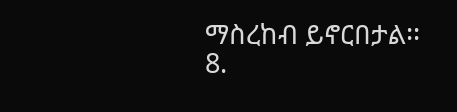ማስረከብ ይኖርበታል፡፡
8.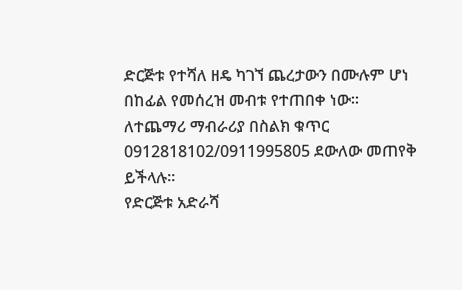ድርጅቱ የተሻለ ዘዴ ካገኘ ጨረታውን በሙሉም ሆነ በከፊል የመሰረዝ መብቱ የተጠበቀ ነው፡፡
ለተጨማሪ ማብራሪያ በስልክ ቁጥር 0912818102/0911995805 ደውለው መጠየቅ ይችላሉ፡፡
የድርጅቱ አድራሻ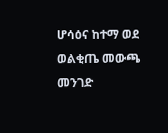ሆሳዕና ከተማ ወደ ወልቂጤ መውጫ መንገድ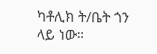ካቶሊክ ት/ቤት ጎን ላይ ነው።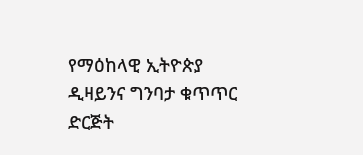የማዕከላዊ ኢትዮጵያ ዲዛይንና ግንባታ ቁጥጥር ድርጅት